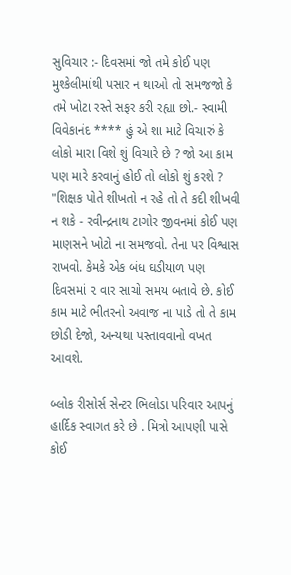સુવિચાર :- દિવસમાં જો તમે કોઈ પણ મુશ્કેલીમાંથી પસાર ન થાઓ તો સમજજો કે તમે ખોટા રસ્તે સફર કરી રહ્યા છો.- સ્વામી વિવેકાનંદ **** હું એ શા માટે વિચારું કે લોકો મારા વિશે શું વિચારે છે ? જો આ કામ પણ મારે કરવાનું હોઈ તો લોકો શું કરશે ? "શિક્ષક પોતે શીખતો ન રહે તો તે કદી શીખવી ન શકે - રવીન્દ્રનાથ ટાગોર જીવનમાં કોઈ પણ માણસને ખોટો ના સમજવો. તેના પર વિશ્વાસ રાખવો. કેમકે એક બંધ ઘડીયાળ પણ દિવસમાં ૨ વાર સાચો સમય બતાવે છે. કોઈ કામ માટે ભીતરનો અવાજ ના પાડે તો તે કામ છોડી દેજો, અન્યથા પસ્તાવવાનો વખત આવશે.

બ્લોક રીસોર્સ સેન્ટર ભિલોડા પરિવાર આપનું હાર્દિક સ્વાગત કરે છે . મિત્રો આપણી પાસે કોઈ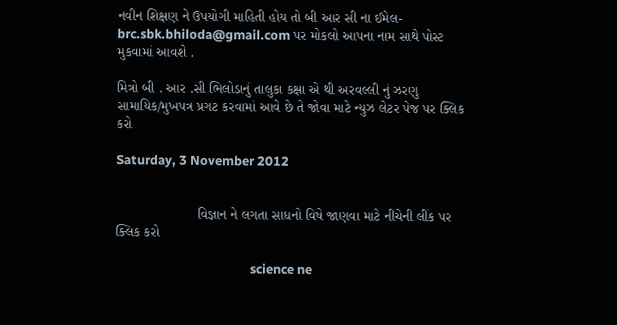નવીન શિક્ષણ ને ઉપયોગી માહિતી હોય તો બી આર સી ના ઈમેલ-brc.sbk.bhiloda@gmail.com પર મોકલો આપના નામ સાથે પોસ્ટ મુકવામાં આવશે .

મિત્રો બી . આર .સી ભિલોડાનું તાલુકા કક્ષા એ થી અરવલ્લી નું ઝરણુ સામાયિક/મુખપત્ર પ્રગટ કરવામાં આવે છે તે જોવા માટે ન્યુઝ લેટર પેજ પર ક્લિક કરો

Saturday, 3 November 2012


                     વિજ્ઞાન ને લગતા સાધનો વિષે જાણવા માટે નીચેની લીંક પર ક્લિક કરો

                                             science ne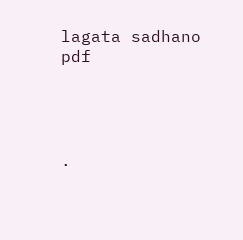lagata sadhano pdf




.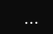...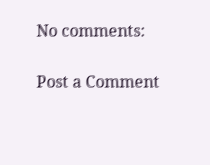No comments:

Post a Comment